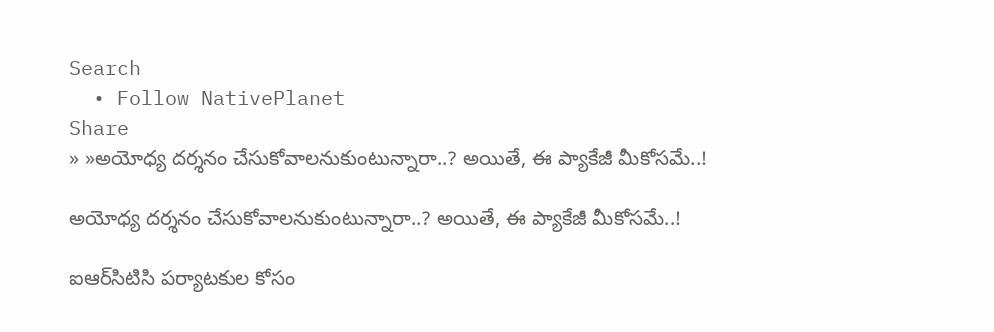Search
  • Follow NativePlanet
Share
» »అయోధ్య ద‌ర్శ‌నం చేసుకోవాల‌నుకుంటున్నారా..? అయితే, ఈ ప్యాకేజీ మీకోస‌మే..!

అయోధ్య ద‌ర్శ‌నం చేసుకోవాల‌నుకుంటున్నారా..? అయితే, ఈ ప్యాకేజీ మీకోస‌మే..!

ఐఆర్‌సిటిసి ప‌ర్యాట‌కుల కోసం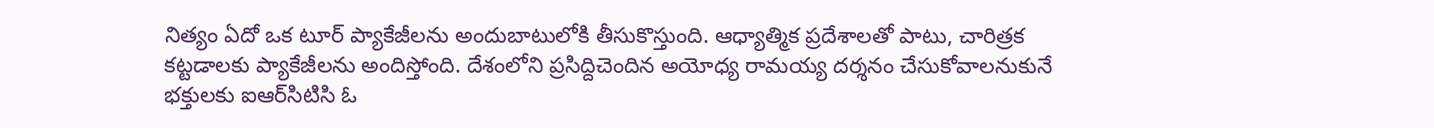నిత్యం ఏదో ఒక టూర్ ప్యాకేజీల‌ను అందుబాటులోకి తీసుకొస్తుంది. ఆధ్యాత్మిక ప్ర‌దేశాల‌తో పాటు, చారిత్ర‌క క‌ట్ట‌డాలకు ప్యాకేజీలను అందిస్తోంది. దేశంలోని ప్ర‌సిద్దిచెందిన అయోధ్య రామ‌య్య ద‌ర్శ‌నం చేసుకోవాల‌నుకునే భ‌క్తుల‌కు ఐఆర్‌సిటిసి ఓ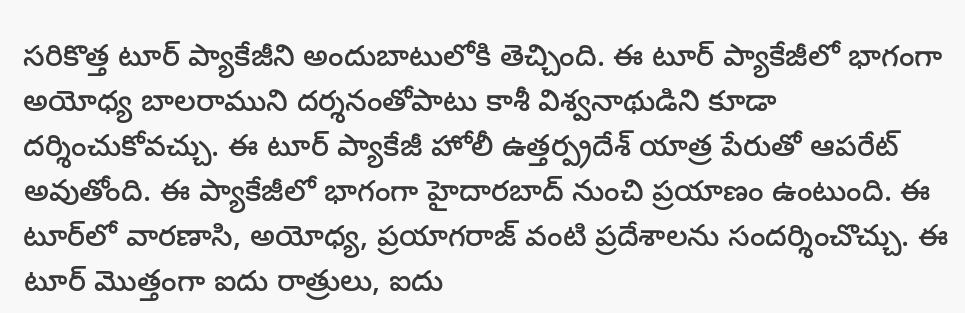స‌రికొత్త టూర్ ప్యాకేజీని అందుబాటులోకి తెచ్చింది. ఈ టూర్ ప్యాకేజీలో భాగంగా అయోధ్య బాల‌రాముని ద‌ర్శ‌నంతోపాటు కాశీ విశ్వ‌నాథుడిని కూడా ద‌ర్శించుకోవ‌చ్చు. ఈ టూర్ ప్యాకేజీ హోలీ ఉత్తర్ప్రదేశ్ యాత్ర పేరుతో ఆప‌రేట్ అవుతోంది. ఈ ప్యాకేజీలో భాగంగా హైదార‌బాద్ నుంచి ప్ర‌యాణం ఉంటుంది. ఈ టూర్‌లో వారణాసి, అయోధ్య, ప్రయాగరాజ్ వంటి ప్రదేశాలను సంద‌ర్శించొచ్చు. ఈ టూర్ మొత్తంగా ఐదు రాత్రులు, ఐదు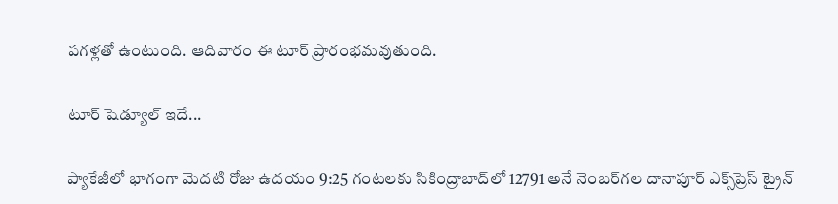ప‌గ‌ళ్ల‌తో ఉంటుంది. ఆదివారం ఈ టూర్ ప్రారంభ‌మవుతుంది.

టూర్ షెడ్యూల్ ఇదే...

ప్యాకేజీలో భాగంగా మెదటి రోజు ఉదయం 9:25 గంటలకు సికింద్రాబాద్‌లో 12791 అనే నెంబ‌ర్‌గ‌ల దానాపూర్‌ ఎక్స్‌ప్రెస్‌ ట్రైన్‌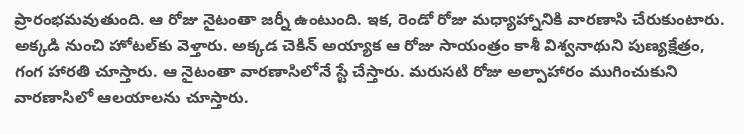ప్రారంభమవుతుంది. ఆ రోజు నైటంతా జ‌ర్నీ ఉంటుంది. ఇక‌, రెండో రోజు మధ్యాహ్నానికి వారణాసి చేరుకుంటారు. అక్కడి నుంచి హోటల్‌కు వెళ్తారు. అక్కడ చెకిన్ అయ్యాక‌ ఆ రోజు సాయంత్రం కాశీ విశ్వనాథుని పుణ్యక్షేత్రం, గంగ హారతి చూస్తారు. ఆ నైటంతా వారణాసిలోనే స్టే చేస్తారు. మ‌రుస‌టి రోజు అల్పాహారం ముగించుకుని వార‌ణాసిలో ఆల‌యాల‌ను చూస్తారు.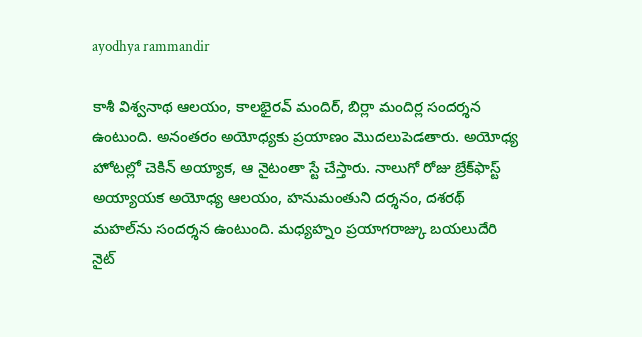ayodhya rammandir

కాశీ విశ్వనాథ ఆలయం, కాలభైరవ్‌ మందిర్‌, బిర్లా మందిర్ల సంద‌ర్శ‌న ఉంటుంది. అనంతరం అయోధ్యకు ప్ర‌యాణం మొద‌లుపెడ‌తారు. అయోధ్య హోటల్లో చెకిన్ అయ్యాక‌, ఆ నైటంతా స్టే చేస్తారు. నాలుగో రోజు బ్రేక్‌ఫాస్ట్ అయ్యాయ‌క అయోధ్య ఆలయం, హనుమంతుని దర్శనం, దశరథ్‌ మహల్‌ను సంద‌ర్శ‌న ఉంటుంది. మధ్యహ్నం ప్రయాగరాజ్కు బయలుదేరి నైట్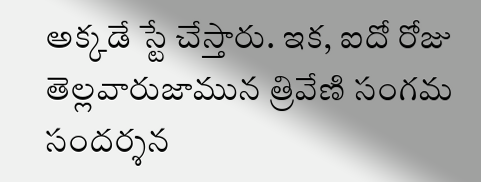అక్క‌డే స్టే చేస్తారు. ఇక‌, ఐదో రోజు తెల్లవారుజామున త్రివేణి సంగమ సంద‌ర్శ‌న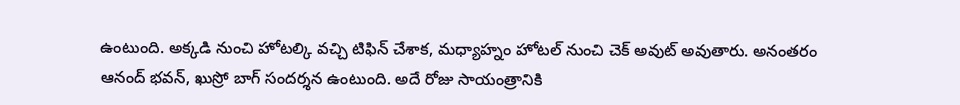ఉంటుంది. అక్కడి నుంచి హోటల్కి వచ్చి టిఫిన్ చేశాక‌, మధ్యాహ్నం హోటల్ నుంచి చెక్ అవుట్ అవుతారు. అనంత‌రం ఆనంద్ భవన్, ఖుస్రో బాగ్ సంద‌ర్శ‌న ఉంటుంది. అదే రోజు సాయంత్రానికి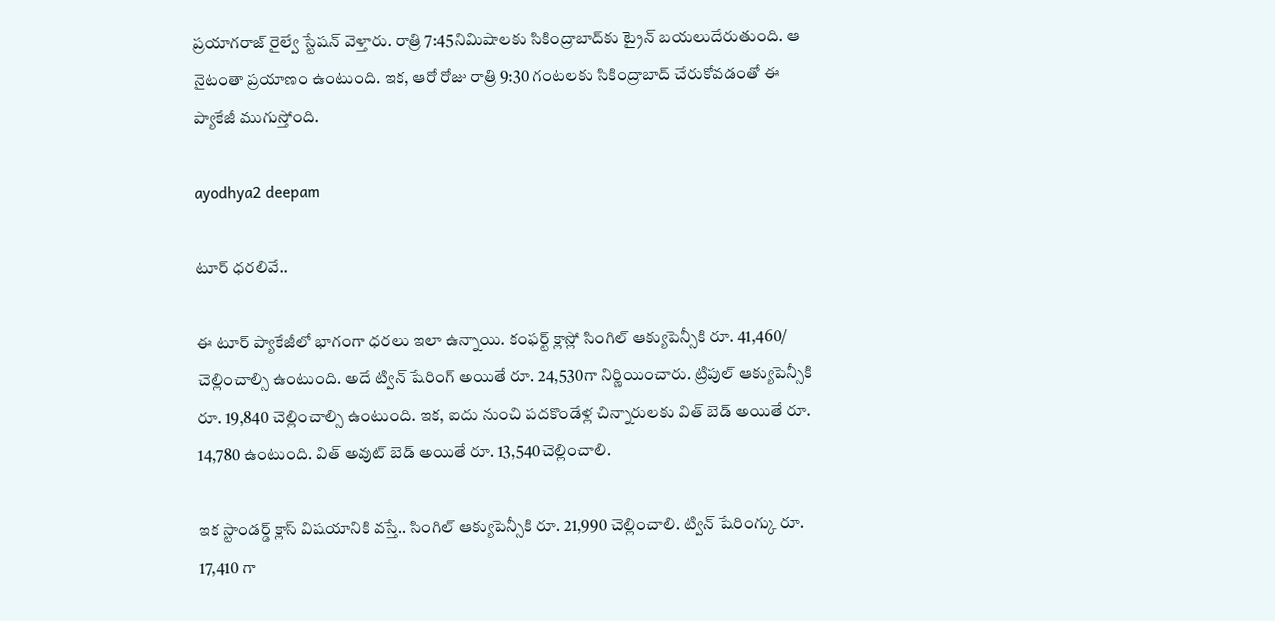ప్రయాగరాజ్ రైల్వే స్టేషన్ వెళ్తారు. రాత్రి 7:45నిమిషాలకు సికింద్రాబాద్‌కు ట్రైన్ బయలుదేరుతుంది. ఆ నైటంతా ప్ర‌యాణం ఉంటుంది. ఇక‌, ఆరో రోజు రాత్రి 9:30 గంటలకు సికింద్రాబాద్‌ చేరుకోవడంతో ఈ ప్యాకేజీ ముగుస్తోంది.

ayodhya2 deepam

టూర్ ధ‌ర‌లివే..

ఈ టూర్ ప్యాకేజీలో భాగంగా ధ‌ర‌లు ఇలా ఉన్నాయి. కంఫర్ట్ క్లాస్లో సింగిల్ ఆక్యుపెన్సీకి రూ. 41,460/ చెల్లించాల్సి ఉంటుంది. అదే ట్విన్ షేరింగ్ అయితే రూ. 24,530గా నిర్ణియించారు. ట్రిపుల్ ఆక్యుపెన్సీకి రూ. 19,840 చెల్లించాల్సి ఉంటుంది. ఇక‌, ఐదు నుంచి ప‌ద‌కొండేళ్ల చిన్నారులకు విత్ బెడ్ అయితే రూ. 14,780 ఉంటుంది. విత్ అవుట్ బెడ్ అయితే రూ. 13,540చెల్లించాలి.

ఇక స్టాండర్డ్ క్లాస్ విష‌యానికి వ‌స్తే.. సింగిల్ ఆక్యుపెన్సీకి రూ. 21,990 చెల్లించాలి. ట్విన్ షేరింగ్కు రూ. 17,410 గా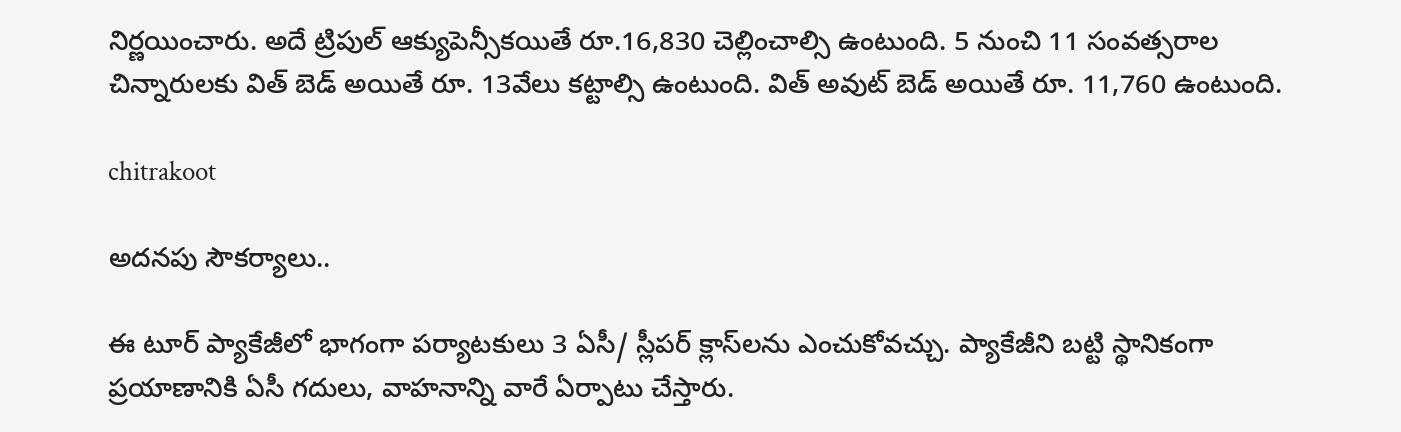నిర్ణ‌యించారు. అదే ట్రిపుల్ ఆక్యుపెన్సీకయితే రూ.16,830 చెల్లించాల్సి ఉంటుంది. 5 నుంచి 11 సంవత్సరాల చిన్నారులకు విత్ బెడ్ అయితే రూ. 13వేలు క‌ట్టాల్సి ఉంటుంది. విత్ అవుట్ బెడ్ అయితే రూ. 11,760 ఉంటుంది.

chitrakoot

అద‌న‌పు సౌక‌ర్యాలు..

ఈ టూర్ ప్యాకేజీలో భాగంగా ప‌ర్యాట‌కులు 3 ఏసీ/ స్లీపర్‌ క్లాస్‌ల‌ను ఎంచుకోవ‌చ్చు. ప్యాకేజీని బట్టి స్థానికంగా ప్రయాణానికి ఏసీ గదులు, వాహనాన్ని వారే ఏర్పాటు చేస్తారు.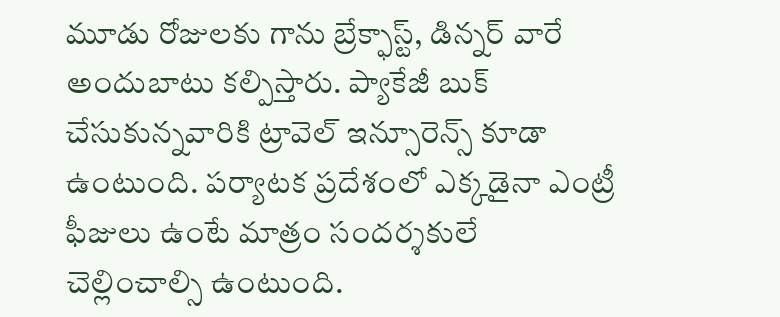మూడు రోజులకు గాను బ్రేక్ఫాస్ట్, డిన్నర్ వారే అందుబాటు క‌ల్పిస్తారు. ప్యాకేజీ బుక్ చేసుకున్న‌వారికి ట్రావెల్ ఇన్సూరెన్స్ కూడా ఉంటుంది. పర్యాటక ప్రదేశంలో ఎక్కడైనా ఎంట్రీ ఫీజులు ఉంటే మాత్రం సందర్శకులే చెల్లించాల్సి ఉంటుంది.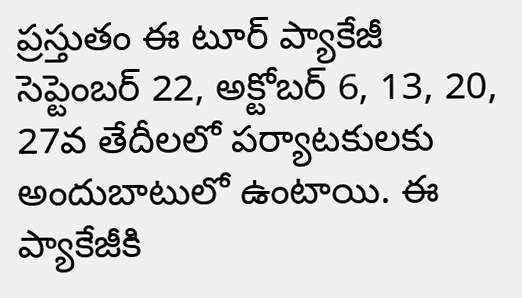ప్రస్తుతం ఈ టూర్ ప్యాకేజీ సెప్టెంబర్ 22, అక్టోబర్ 6, 13, 20, 27వ తేదీలలో ప‌ర్యాట‌కుల‌కు అందుబాటులో ఉంటాయి. ఈ ప్యాకేజీకి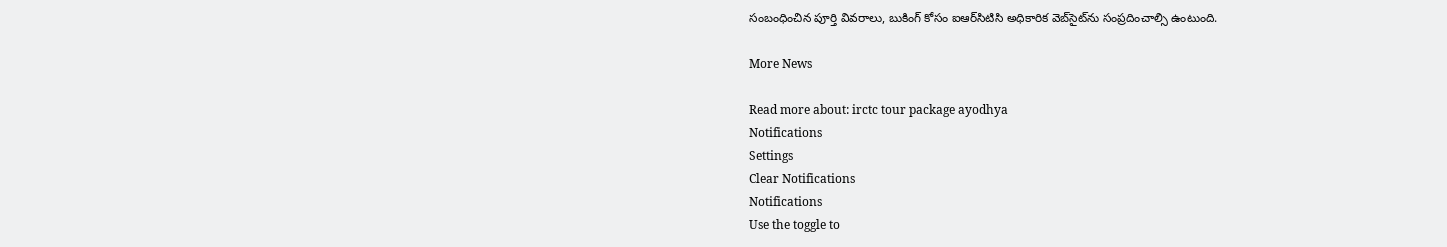సంబంధించిన పూర్తి వివరాలు, బుకింగ్‌ కోసం ఐఆర్‌సిటిసి అధికారిక వెబ్‌సైట్‌ను సంప్ర‌దించాల్సి ఉంటుంది.

More News

Read more about: irctc tour package ayodhya
Notifications
Settings
Clear Notifications
Notifications
Use the toggle to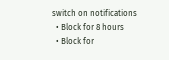switch on notifications
  • Block for 8 hours
  • Block for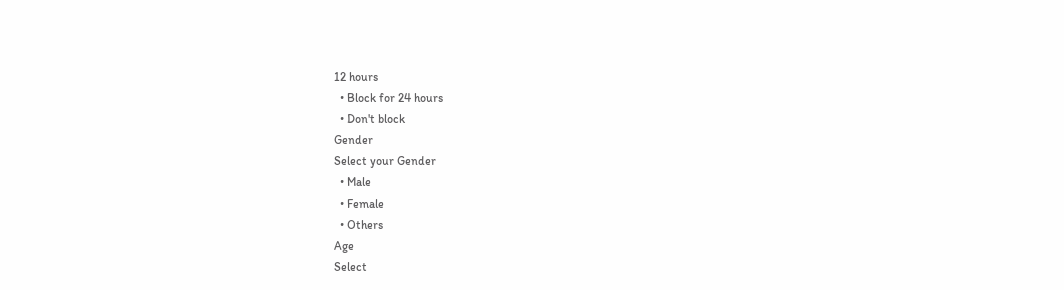12 hours
  • Block for 24 hours
  • Don't block
Gender
Select your Gender
  • Male
  • Female
  • Others
Age
Select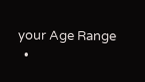your Age Range
  •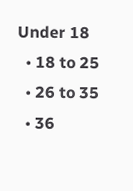Under 18
  • 18 to 25
  • 26 to 35
  • 36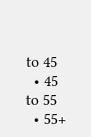to 45
  • 45 to 55
  • 55+